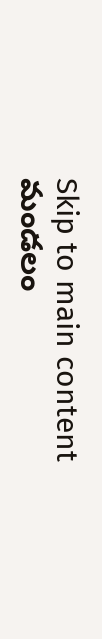Skip to main content
మండలం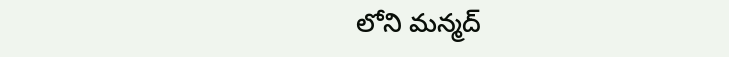లోని మన్మద్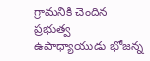గ్రామనికి చెందిన ప్రభుత్వ ఉపాధ్యాయుడు భోజన్న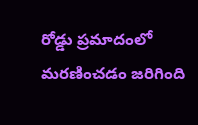రోడ్డు ప్రమాదంలో మరణించడం జరిగింది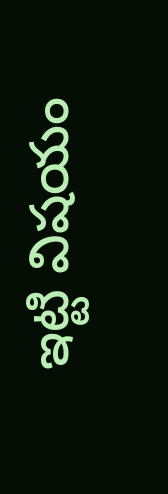ఇట్టి విషయం